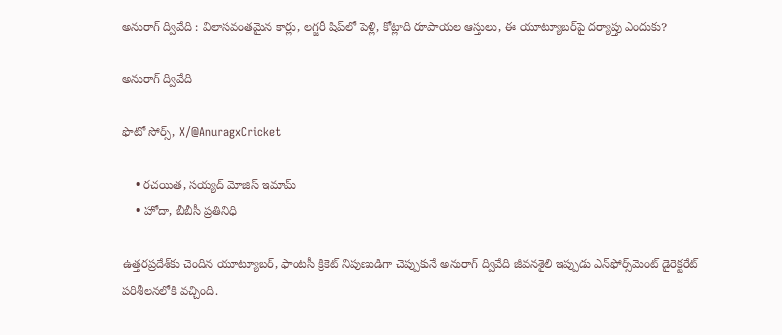అనురాగ్ ద్వివేది : విలాసవంతమైన కార్లు, లగ్జరీ షిప్‌లో పెళ్లి, కోట్లాది రూపాయల ఆస్తులు, ఈ యూట్యూబర్‌పై దర్యాప్తు ఎందుకు?

అనురాగ్ ద్వివేది

ఫొటో సోర్స్, X/@AnuragxCricket

    • రచయిత, సయ్యద్ మోజిస్ ఇమామ్
    • హోదా, బీబీసీ ప్రతినిధి

ఉత్తరప్రదేశ్‌కు చెందిన యూట్యూబర్, ఫాంటసీ క్రికెట్ నిపుణుడిగా చెప్పుకునే అనురాగ్ ద్వివేది జీవనశైలి ఇప్పుడు ఎన్‌ఫోర్స్‌మెంట్ డైరెక్టరేట్ పరిశీలనలోకి వచ్చింది.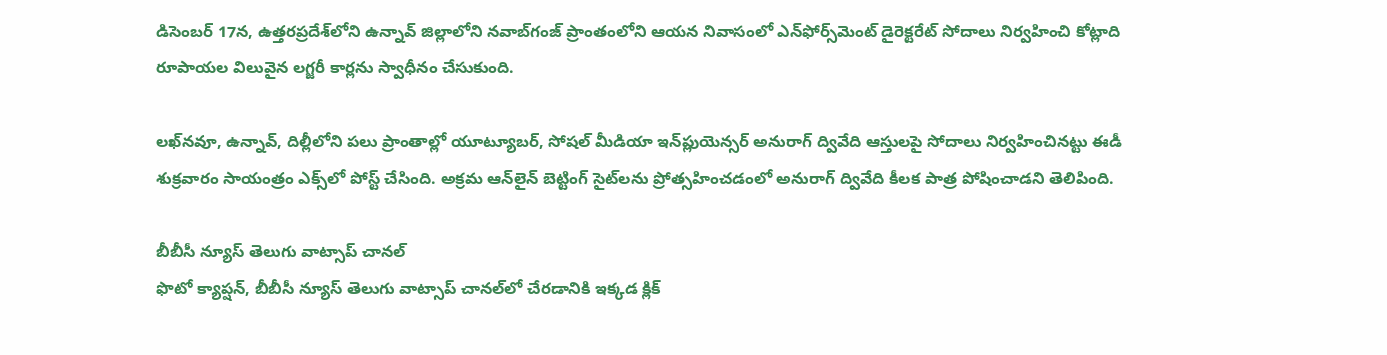డిసెంబర్ 17న, ఉత్తరప్రదేశ్‌లోని ఉన్నావ్ జిల్లాలోని నవాబ్‌గంజ్ ప్రాంతంలోని ఆయన నివాసంలో ఎన్‌ఫోర్స్‌మెంట్ డైరెక్టరేట్ సోదాలు నిర్వహించి కోట్లాది రూపాయల విలువైన లగ్జరీ కార్లను స్వాధీనం చేసుకుంది.

లఖ్‌నవూ, ఉన్నావ్, దిల్లీ‌లోని పలు ప్రాంతాల్లో యూట్యూబర్, సోషల్ మీడియా ఇన్‌ప్లుయెన్సర్ అనురాగ్ ద్వివేది ఆస్తులపై సోదాలు నిర్వహించినట్టు ఈడీ శుక్రవారం సాయంత్రం ఎక్స్‌లో పోస్ట్ చేసింది. అక్రమ ఆన్‌లైన్ బెట్టింగ్ సైట్‌లను ప్రోత్సహించడంలో అనురాగ్ ద్వివేది కీలక పాత్ర పోషించాడని తెలిపింది.

బీబీసీ న్యూస్ తెలుగు వాట్సాప్ చానల్‌
ఫొటో క్యాప్షన్, బీబీసీ న్యూస్ తెలుగు వాట్సాప్ చానల్‌లో చేరడానికి ఇక్కడ క్లిక్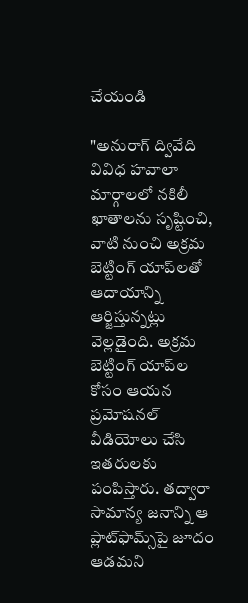చేయండి

"అనురాగ్ ద్వివేది వివిధ హవాలా మార్గాలలో నకిలీ ఖాతాలను సృష్టించి, వాటి నుంచి అక్రమ బెట్టింగ్ యాప్‌లతో ఆదాయాన్ని ఆర్జిస్తున్నట్లు వెల్లడైంది. అక్రమ బెట్టింగ్ యాప్‌ల కోసం ఆయన ప్రమోషనల్ వీడియోలు చేసి ఇతరులకు పంపిస్తారు. తద్వారా సామాన్య జనాన్ని ఆ ప్లాట్‌ఫామ్స్‌పై జూదం ఆడమని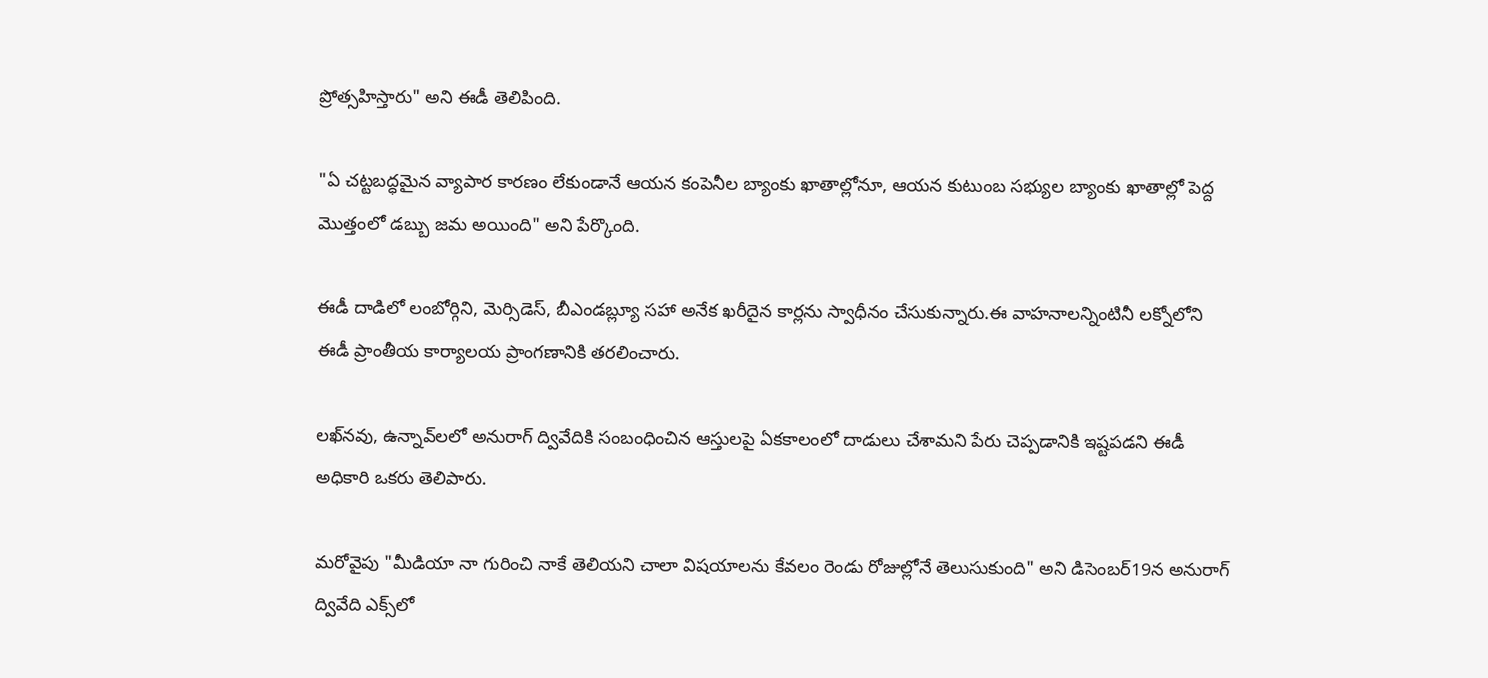ప్రోత్సహిస్తారు" అని ఈడీ తెలిపింది.

"ఏ చట్టబద్ధమైన వ్యాపార కారణం లేకుండానే ఆయన కంపెనీల బ్యాంకు ఖాతాల్లోనూ, ఆయన కుటుంబ సభ్యుల బ్యాంకు ఖాతాల్లో పెద్ద మొత్తంలో డబ్బు జమ అయింది" అని పేర్కొంది.

ఈడీ దాడిలో లంబోర్గిని, మెర్సిడెస్, బీఎండబ్ల్యూ సహా అనేక ఖరీదైన కార్లను స్వాధీనం చేసుకున్నారు.ఈ వాహనాలన్నింటినీ లక్నోలోని ఈడీ ప్రాంతీయ కార్యాలయ ప్రాంగణానికి తరలించారు.

లఖ్‌నవు, ఉన్నావ్‌లలో అనురాగ్ ద్వివేదికి సంబంధించిన ఆస్తులపై ఏకకాలంలో దాడులు చేశామని పేరు చెప్పడానికి ఇష్టపడని ఈడీ అధికారి ఒకరు తెలిపారు.

మరోవైపు "మీడియా నా గురించి నాకే తెలియని చాలా విషయాలను కేవలం రెండు రోజుల్లోనే తెలుసుకుంది" అని డిసెంబర్19న అనురాగ్ ద్వివేది ఎక్స్‌లో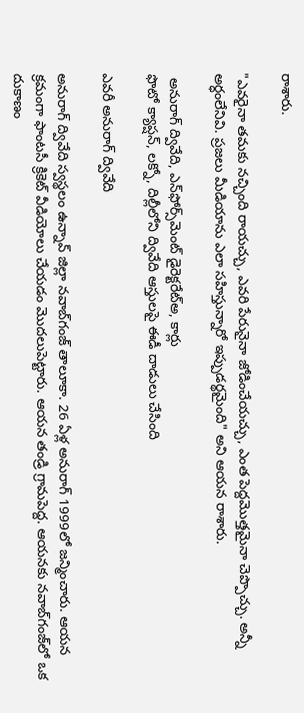రాశారు.

"ఎవరైనా తమకు నచ్చింది రాయచ్చు, ఎవరి పేరునైనా జోడించేయచ్చు, ఎంత పెద్దమొత్తమైనా చెప్పొచ్చు. అన్నీ అర్ధంలేనివి. ప్రజలు మీడియాను ఎలా సహిస్తున్నారో ఇప్పుడర్థమైంది" అని ఆయన రాశారు.

 అనురాగ్ ద్వివేది, ఎన్‌ఫోర్స్‌మెంట్ డైరెక్టరేట్అ, కార్లు
ఫొటో క్యాప్షన్, లక్నో, దిల్లీలోని ద్వివేది ఆస్తులపై ఈడీ దాడులు చేసింది

ఎవరీ అనురాగ్ ద్వివేది

అనురాగ్ ద్వివేది స్వస్థలం ఉన్నావ్ జిల్లా నవాబ్‌గంజ్ తాలూకా. 26 ఏళ్ల అనురాగ్ 1999లో జన్మించారు. ఆయన క్రమంగా ఫాంటసీ క్రికెట్ వీడియోలు చేయడం మొదలుపెట్టారు. ఆయన తండ్రి గ్రామపెద్ద. ఆయనకు నవాబ్‌గంజ్‌లో ఒక దుకాణం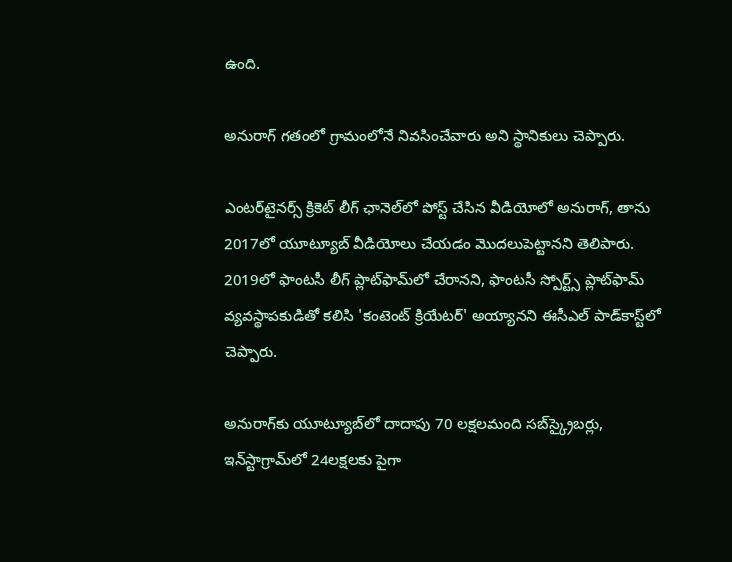ఉంది.

అనురాగ్ గతంలో గ్రామంలోనే నివసించేవారు అని స్థానికులు చెప్పారు.

ఎంటర్‌టైనర్స్ క్రికెట్ లీగ్ ఛానెల్‌లో పోస్ట్ చేసిన వీడియోలో అనురాగ్, తాను 2017లో యూట్యూబ్‌ వీడియోలు చేయడం మొదలుపెట్టానని తెలిపారు. 2019లో ఫాంటసీ లీగ్ ప్లాట్‌ఫామ్‌లో చేరానని, ఫాంటసీ స్పోర్ట్స్ ప్లాట్‌ఫామ్ వ్యవస్థాపకుడితో కలిసి 'కంటెంట్ క్రియేటర్' అయ్యానని ఈసీఎల్ పాడ్‌కాస్ట్‌లో చెప్పారు.

అనురాగ్‌కు యూట్యూబ్‌లో దాదాపు 70 లక్షలమంది సబ్‌స్క్రైబర్లు, ఇన్‌స్టాగ్రామ్‌లో 24లక్షలకు పైగా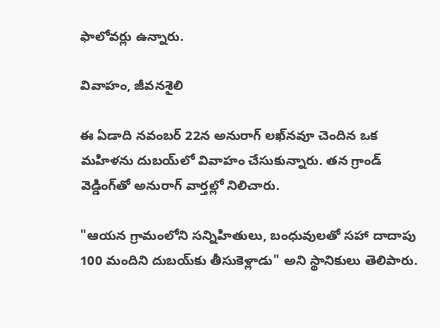ఫాలోవర్లు ఉన్నారు.

వివాహం, జీవనశైలి

ఈ ఏడాది నవంబర్ 22న అనురాగ్ లఖ్‌నవూ చెందిన ఒక మహిళను దుబయ్‌లో వివాహం చేసుకున్నారు. తన గ్రాండ్ వెడ్డింగ్‌తో అనురాగ్ వార్తల్లో నిలిచారు.

"ఆయన గ్రామంలోని సన్నిహితులు, బంధువులతో సహా దాదాపు 100 మందిని దుబయ్‌కు తీసుకెళ్లాడు" అని స్థానికులు తెలిపారు.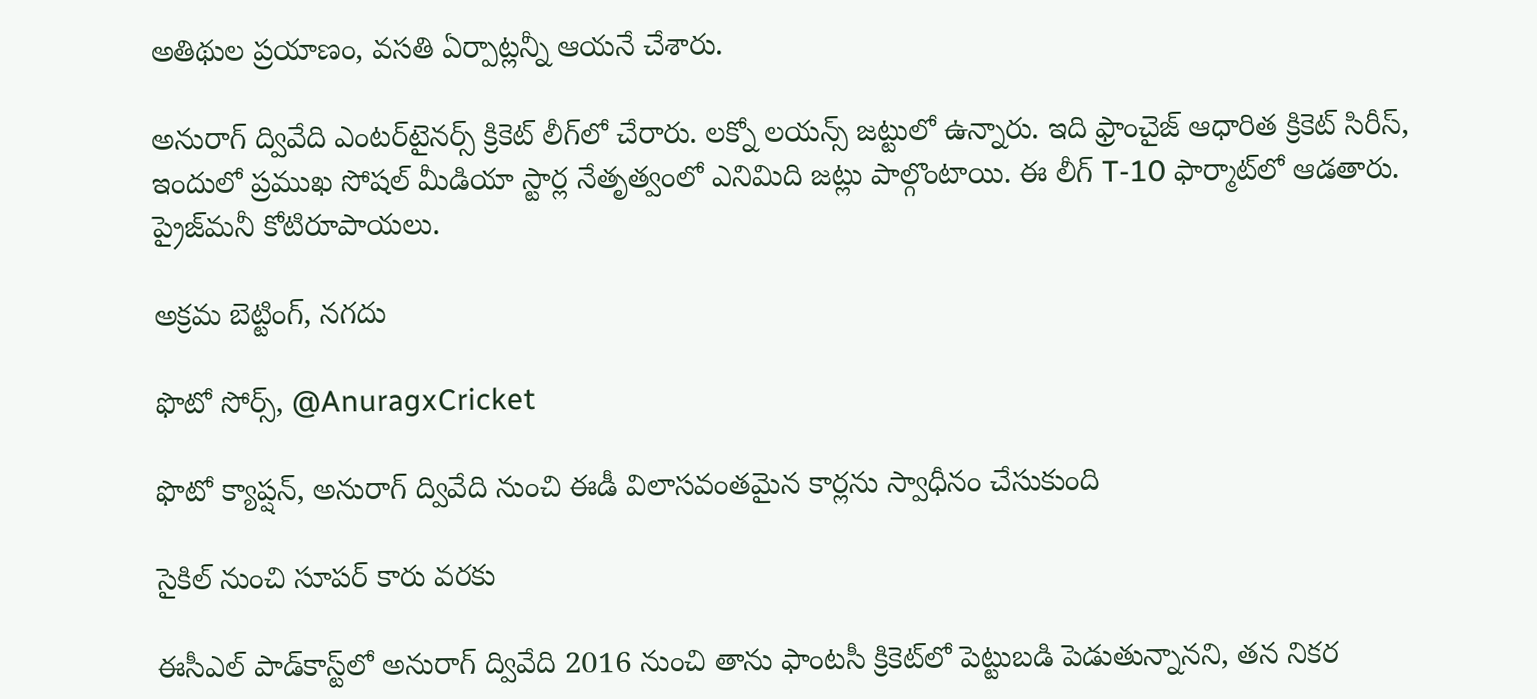అతిథుల ప్రయాణం, వసతి ఏర్పాట్లన్నీ ఆయనే చేశారు.

అనురాగ్ ద్వివేది ఎంటర్‌టైనర్స్ క్రికెట్ లీగ్‌లో చేరారు. లక్నో లయన్స్ జట్టులో ఉన్నారు. ఇది ఫ్రాంచైజ్ ఆధారిత క్రికెట్ సిరీస్, ఇందులో ప్రముఖ సోషల్ మీడియా స్టార్ల నేతృత్వంలో ఎనిమిది జట్లు పాల్గొంటాయి. ఈ లీగ్ T-10 ఫార్మాట్‌లో ఆడతారు. ప్రైజ్‌మనీ కోటిరూపాయలు.

అక్రమ బెట్టింగ్, నగదు

ఫొటో సోర్స్, @AnuragxCricket

ఫొటో క్యాప్షన్, అనురాగ్ ద్వివేది నుంచి ఈడీ విలాసవంతమైన కార్లను స్వాధీనం చేసుకుంది

సైకిల్ నుంచి సూపర్ కారు వరకు

ఈసీఎల్ పాడ్‌కాస్ట్‌లో అనురాగ్ ద్వివేది 2016 నుంచి తాను ఫాంటసీ క్రికెట్‌లో పెట్టుబడి పెడుతున్నానని, తన నికర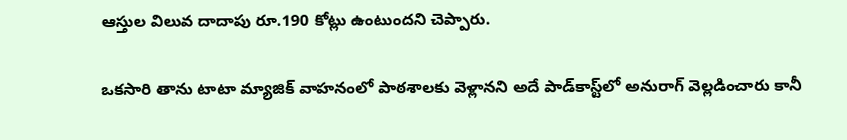ఆస్తుల విలువ దాదాపు రూ.190 కోట్లు ఉంటుందని చెప్పారు.

ఒకసారి తాను టాటా మ్యాజిక్‌ వాహనంలో పాఠశాలకు వెళ్లానని అదే పాడ్‌కాస్ట్‌లో అనురాగ్ వెల్లడించారు కానీ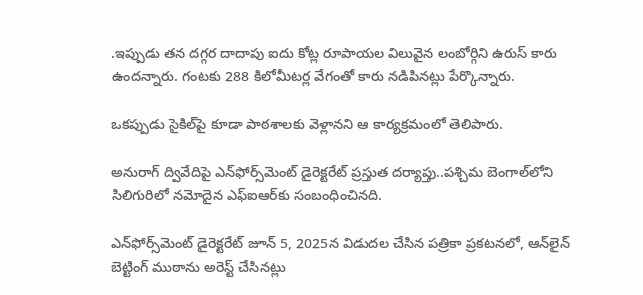.ఇప్పుడు తన దగ్గర దాదాపు ఐదు కోట్ల రూపాయల విలువైన లంబోర్గిని ఉరుస్ కారు ఉందన్నారు. గంటకు 288 కిలోమీటర్ల వేగంతో కారు నడిపినట్లు పేర్కొన్నారు.

ఒకప్పుడు సైకిల్‌పై కూడా పాఠశాలకు వెళ్లానని ఆ కార్యక్రమంలో తెలిపారు.

అనురాగ్ ద్వివేదిపై ఎన్‌ఫోర్స్‌మెంట్ డైరెక్టరేట్ ప్రస్తుత దర్యాప్తు..పశ్చిమ బెంగాల్‌లోని సిలిగురిలో నమోదైన ఎఫ్‌ఐఆర్‌కు సంబంధించినది.

ఎన్‌ఫోర్స్‌మెంట్ డైరెక్టరేట్ జూన్ 5, 2025న విడుదల చేసిన పత్రికా ప్రకటనలో, ఆన్‌లైన్ బెట్టింగ్ ముఠాను అరెస్ట్ చేసినట్లు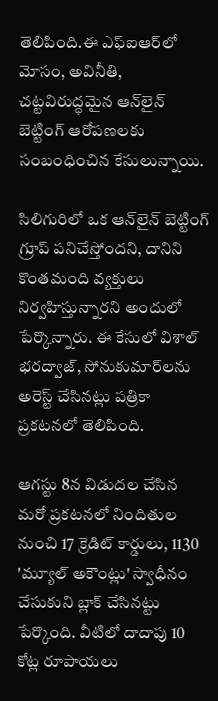తెలిపింది.ఈ ఎఫ్ఐఆర్‌లో మోసం, అవినీతి, చట్టవిరుద్ధమైన ఆన్‌లైన్ బెట్టింగ్ ఆరోపణలకు సంబంధించిన కేసులున్నాయి.

సిలిగురిలో ఒక ఆన్‌లైన్ బెట్టింగ్ గ్రూప్ పనిచేస్తోందని, దానిని కొంతమంది వ్యక్తులు నిర్వహిస్తున్నారని అందులో పేర్కొన్నారు. ఈ కేసులో విశాల్ భరద్వాజ్, సోనుకుమార్‌లను అరెస్ట్ చేసినట్లు పత్రికా ప్రకటనలో తెలిపింది.

ఆగస్టు 8న విడుదల చేసిన మరో ప్రకటనలో నిందితుల నుంచి 17 క్రెడిట్ కార్డులు, 1130 'మ్యూల్ అకౌంట్లు' స్వాధీనం చేసుకుని బ్లాక్ చేసినట్టు పేర్కొంది. వీటిలో దాదాపు 10 కోట్ల రూపాయలు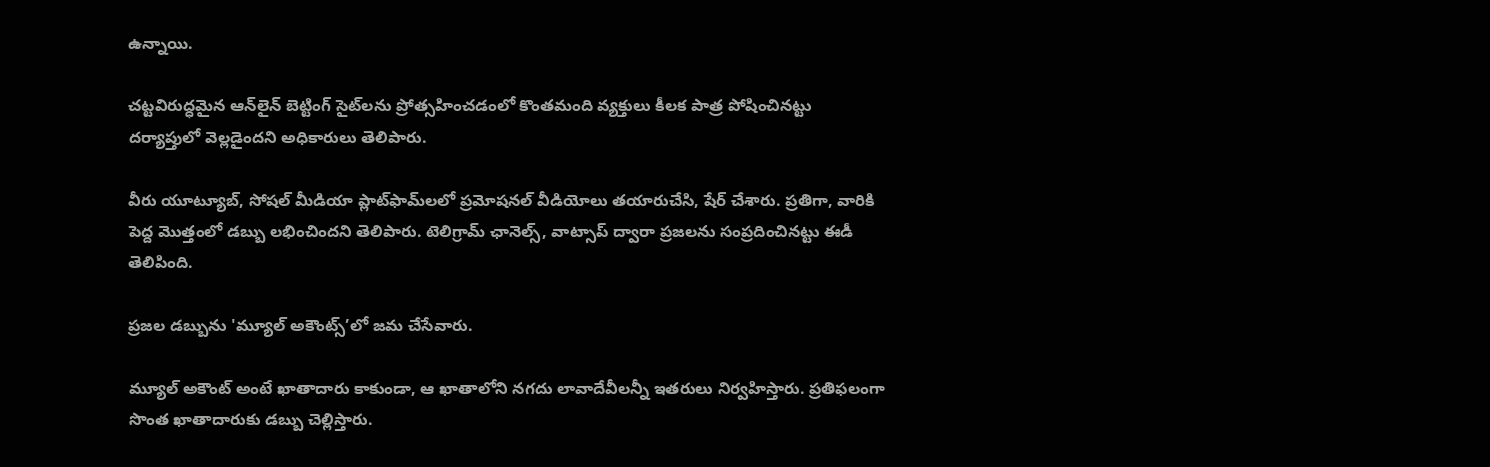ఉన్నాయి.

చట్టవిరుద్ధమైన ఆన్‌లైన్ బెట్టింగ్ సైట్‌లను ప్రోత్సహించడంలో కొంతమంది వ్యక్తులు కీలక పాత్ర పోషించినట్టు దర్యాప్తులో వెల్లడైందని అధికారులు తెలిపారు.

వీరు యూట్యూబ్, సోషల్ మీడియా ప్లాట్‌ఫామ్‌లలో ప్రమోషనల్ వీడియోలు తయారుచేసి, షేర్ చేశారు. ప్రతిగా, వారికి పెద్ద మొత్తంలో డబ్బు లభించిందని తెలిపారు. టెలిగ్రామ్ ఛానెల్స్, వాట్సాప్ ద్వారా ప్రజలను సంప్రదించినట్టు ఈడీ తెలిపింది.

ప్రజల డబ్బును 'మ్యూల్ అకౌంట్స్’లో జమ చేసేవారు.

మ్యూల్ అకౌంట్ అంటే ఖాతాదారు కాకుండా, ఆ ఖాతాలోని నగదు లావాదేవీలన్నీ ఇతరులు నిర్వహిస్తారు. ప్రతిఫలంగా సొంత ఖాతాదారుకు డబ్బు చెల్లిస్తారు.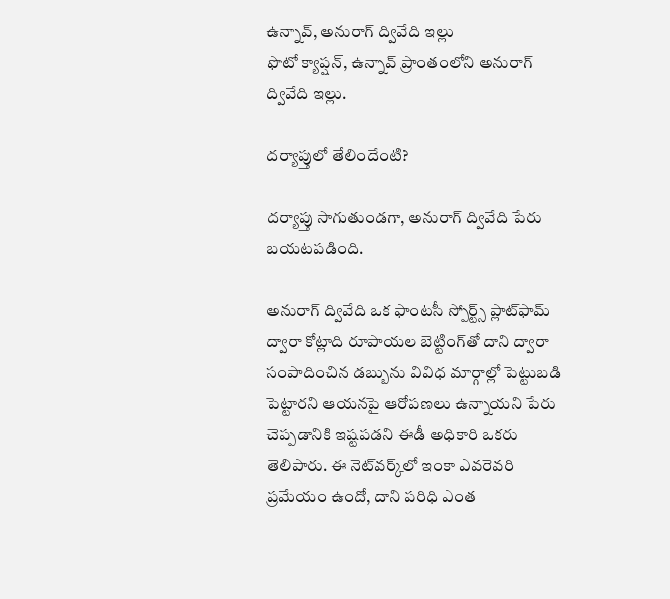ఉన్నావ్, అనురాగ్ ద్వివేది ఇల్లు
ఫొటో క్యాప్షన్, ఉన్నావ్ ప్రాంతంలోని అనురాగ్ ద్వివేది ఇల్లు.

దర్యాప్తులో తేలిందేంటి?

దర్యాప్తు సాగుతుండగా, అనురాగ్ ద్వివేది పేరు బయటపడింది.

అనురాగ్ ద్వివేది ఒక ఫాంటసీ స్పోర్ట్స్ ప్లాట్‌ఫామ్ ద్వారా కోట్లాది రూపాయల బెట్టిం‌గ్‌తో దాని ద్వారా సంపాదించిన డబ్బును వివిధ మార్గాల్లో పెట్టుబడి పెట్టారని ఆయనపై ఆరోపణలు ఉన్నాయని పేరు చెప్పడానికి ఇష్టపడని ఈడీ అధికారి ఒకరు తెలిపారు. ఈ నెట్‌వర్క్‌లో ఇంకా ఎవరెవరి ప్రమేయం ఉందో, దాని పరిధి ఎంత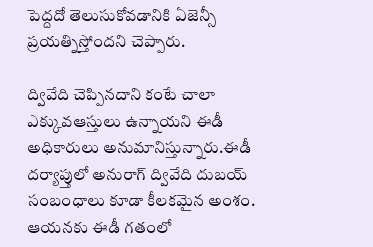పెద్దదో తెలుసుకోవడానికి ఏజెన్సీ ప్రయత్నిస్తోందని చెప్పారు.

ద్వివేది చెప్పినదాని కంటే చాలా ఎక్కువఆస్తులు ఉన్నాయని ఈడీ అధికారులు అనుమానిస్తున్నారు.ఈడీ దర్యాప్తులో అనురాగ్ ద్వివేది దుబయ్ సంబంధాలు కూడా కీలకమైన అంశం. ఆయనకు ఈడీ గతంలో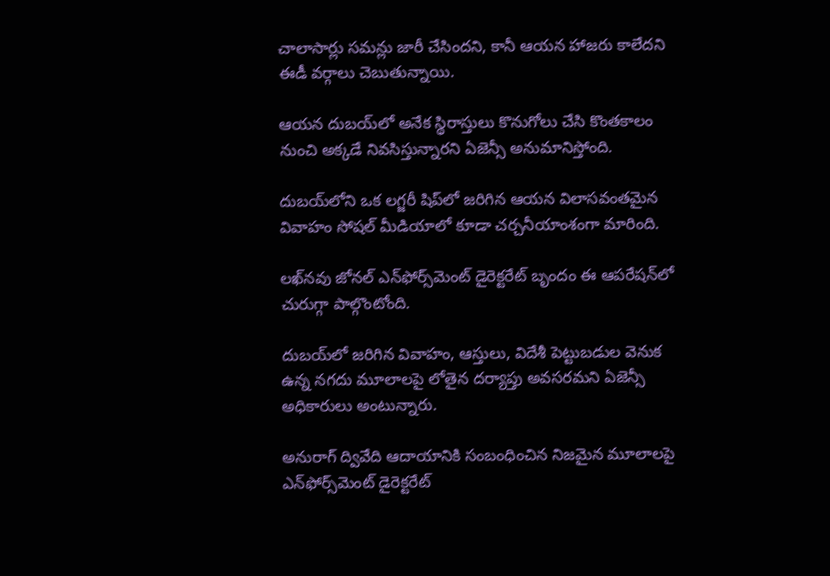చాలాసార్లు సమన్లు జారీ చేసిందని, కానీ ఆయన హాజరు కాలేదని ఈడీ వర్గాలు చెబుతున్నాయి.

ఆయన దుబయ్‌లో అనేక స్థిరాస్తులు కొనుగోలు చేసి కొంతకాలం నుంచి అక్కడే నివసిస్తున్నారని ఏజెన్సీ అనుమానిస్తోంది.

దుబయ్‌లోని ఒక లగ్జరీ షిప్‌లో జరిగిన ఆయన విలాసవంతమైన వివాహం సోషల్ మీడియాలో కూడా చర్చనీయాంశంగా మారింది.

లఖ్‌నవు జోనల్ ఎన్‌ఫోర్స్‌మెంట్ డైరెక్టరేట్ బృందం ఈ ఆపరేషన్‌లో చురుగ్గా పాల్గొంటోంది.

దుబయ్‌లో జరిగిన వివాహం, ఆస్తులు, విదేశీ పెట్టుబడుల వెనుక ఉన్న నగదు మూలాలపై లోతైన దర్యాప్తు అవసరమని ఏజెన్సీ అధికారులు అంటున్నారు.

అనురాగ్ ద్వివేది ఆదాయానికి సంబంధించిన నిజమైన మూలాలపై ఎన్‌ఫోర్స్‌మెంట్ డైరెక్టరేట్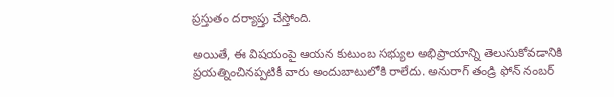ప్రస్తుతం దర్యాప్తు చేస్తోంది.

అయితే, ఈ విషయంపై ఆయన కుటుంబ సభ్యుల అభిప్రాయాన్ని తెలుసుకోవడానికి ప్రయత్నించినప్పటికీ వారు అందుబాటులోకి రాలేదు. అనురాగ్ తండ్రి ఫోన్ నంబర్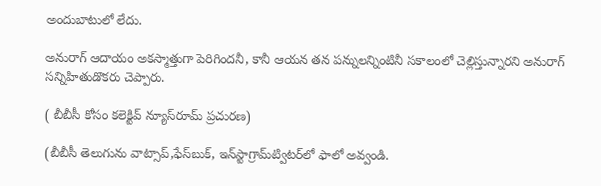అందుబాటులో లేదు.

అనురాగ్ ఆదాయం అకస్మాత్తుగా పెరిగిందనీ, కానీ ఆయన తన పన్నులన్నింటినీ సకాలంలో చెల్లిస్తున్నారని అనురాగ్‌ సన్నిహితుడొకరు చెప్పారు.

( బీబీసీ కోసం కలెక్టివ్ న్యూస్‌రూమ్ ప్రచురణ)

(బీబీసీ తెలుగును వాట్సాప్‌,ఫేస్‌బుక్, ఇన్‌స్టాగ్రామ్‌ట్విటర్‌లో ఫాలో అవ్వండి.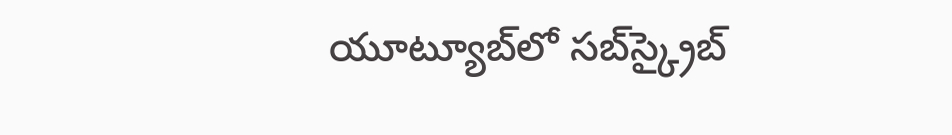యూట్యూబ్‌లో సబ్‌స్క్రైబ్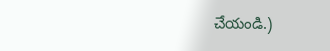చేయండి.)